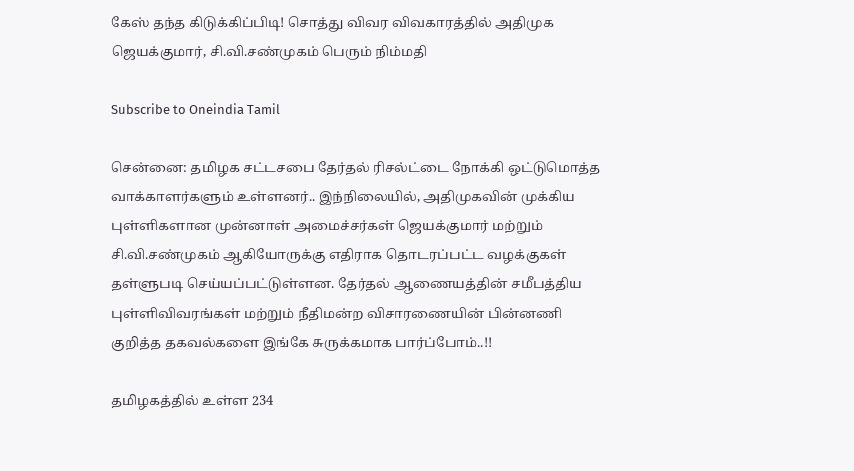கேஸ் தந்த கிடுக்கிப்பிடி! சொத்து விவர விவகாரத்தில் அதிமுக ஜெயக்குமார், சி.வி.சண்முகம் பெரும் நிம்மதி

Subscribe to Oneindia Tamil

சென்னை: தமிழக சட்டசபை தேர்தல் ரிசல்ட்டை நோக்கி ஒட்டுமொத்த வாக்காளர்களும் உள்ளனர்.. இந்நிலையில், அதிமுகவின் முக்கிய புள்ளிகளான முன்னாள் அமைச்சர்கள் ஜெயக்குமார் மற்றும் சி.வி.சண்முகம் ஆகியோருக்கு எதிராக தொடரப்பட்ட வழக்குகள் தள்ளுபடி செய்யப்பட்டுள்ளன. தேர்தல் ஆணையத்தின் சமீபத்திய புள்ளிவிவரங்கள் மற்றும் நீதிமன்ற விசாரணையின் பின்னணி குறித்த தகவல்களை இங்கே சுருக்கமாக பார்ப்போம்..!!

தமிழகத்தில் உள்ள 234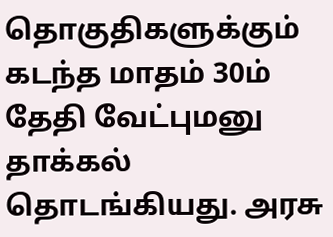தொகுதிகளுக்கும் கடந்த மாதம் 30ம் தேதி வேட்புமனு தாக்கல் தொடங்கியது. அரசு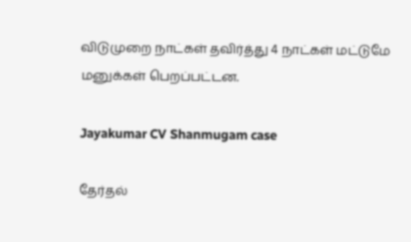விடுமுறை நாட்கள் தவிர்த்து 4 நாட்கள் மட்டுமே மனுக்கள் பெறப்பட்டன.

Jayakumar CV Shanmugam case

தேர்தல்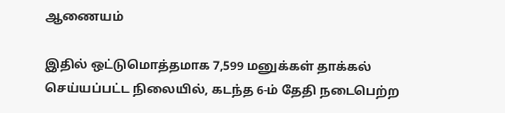ஆணையம்

இதில் ஒட்டுமொத்தமாக 7,599 மனுக்கள் தாக்கல் செய்யப்பட்ட நிலையில், கடந்த 6-ம் தேதி நடைபெற்ற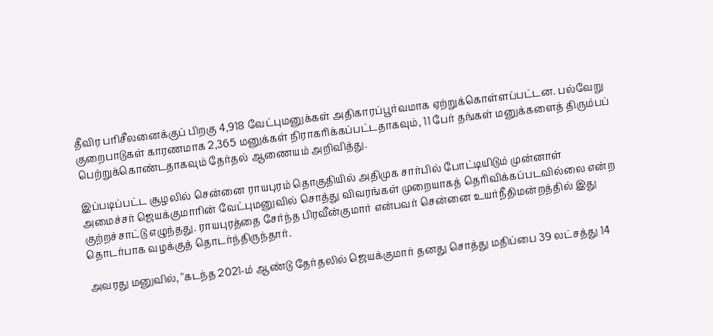தீவிர பரிசீலனைக்குப் பிறகு 4,918 வேட்புமனுக்கள் அதிகாரப்பூர்வமாக ஏற்றுக்கொள்ளப்பட்டன. பல்வேறு குறைபாடுகள் காரணமாக 2,365 மனுக்கள் நிராகரிக்கப்பட்டதாகவும், 11 பேர் தங்கள் மனுக்களைத் திரும்பப் பெற்றுக்கொண்டதாகவும் தேர்தல் ஆணையம் அறிவித்து.

இப்படிப்பட்ட சூழலில் சென்னை ராயபுரம் தொகுதியில் அதிமுக சார்பில் போட்டியிடும் முன்னாள் அமைச்சர் ஜெயக்குமாரின் வேட்புமனுவில் சொத்து விவரங்கள் முறையாகத் தெரிவிக்கப்படவில்லை என்ற குற்றச்சாட்டு எழுந்தது. ராயபுரத்தை சேர்ந்த பிரவீன்குமார் என்பவர் சென்னை உயர்நீதிமன்றத்தில் இது தொடர்பாக வழக்குத் தொடர்ந்திருந்தார்.

அவரது மனுவில், "கடந்த 2021-ம் ஆண்டு தேர்தலில் ஜெயக்குமார் தனது சொத்து மதிப்பை 39 லட்சத்து 14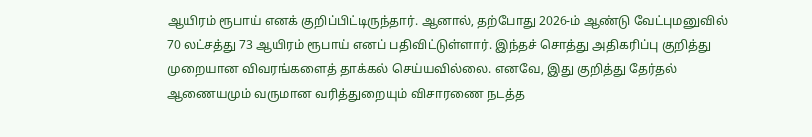ஆயிரம் ரூபாய் எனக் குறிப்பிட்டிருந்தார். ஆனால், தற்போது 2026-ம் ஆண்டு வேட்புமனுவில் 70 லட்சத்து 73 ஆயிரம் ரூபாய் எனப் பதிவிட்டுள்ளார். இந்தச் சொத்து அதிகரிப்பு குறித்து முறையான விவரங்களைத் தாக்கல் செய்யவில்லை. எனவே, இது குறித்து தேர்தல் ஆணையமும் வருமான வரித்துறையும் விசாரணை நடத்த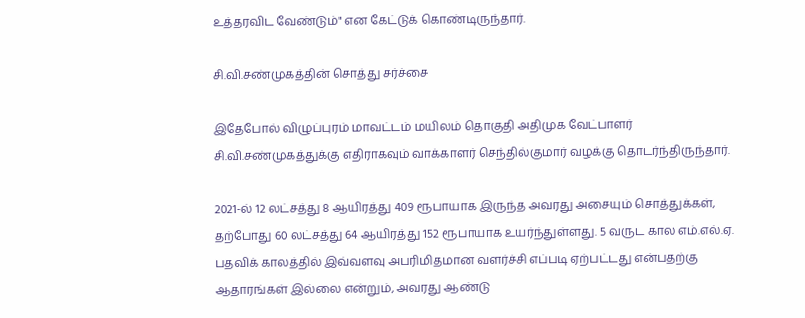உத்தரவிட வேண்டும்" என கேட்டுக் கொண்டிருந்தார்.

சி.வி.சண்முகத்தின் சொத்து சர்ச்சை

இதேபோல் விழுப்புரம் மாவட்டம் மயிலம் தொகுதி அதிமுக வேட்பாளர் சி.வி.சண்முகத்துக்கு எதிராகவும் வாக்காளர் செந்தில்குமார் வழக்கு தொடர்ந்திருந்தார்.

2021-ல் 12 லட்சத்து 8 ஆயிரத்து 409 ரூபாயாக இருந்த அவரது அசையும் சொத்துக்கள், தற்போது 60 லட்சத்து 64 ஆயிரத்து 152 ரூபாயாக உயர்ந்துள்ளது. 5 வருட கால எம்.எல்.ஏ. பதவிக் காலத்தில் இவ்வளவு அபரிமிதமான வளர்ச்சி எப்படி ஏற்பட்டது என்பதற்கு ஆதாரங்கள் இல்லை என்றும், அவரது ஆண்டு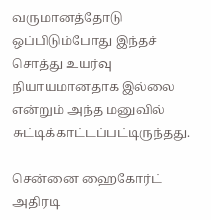வருமானத்தோடு ஒப்பிடும்போது இந்தச் சொத்து உயர்வு நியாயமானதாக இல்லை என்றும் அந்த மனுவில் சுட்டிக்காட்டப்பட்டிருந்தது.

சென்னை ஹைகோர்ட் அதிரடி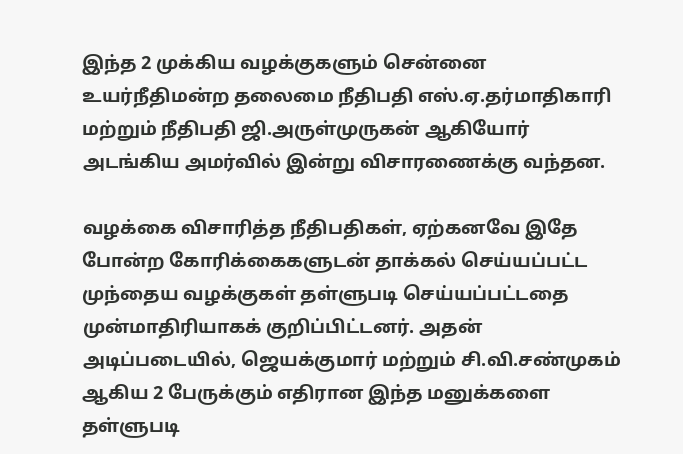இந்த 2 முக்கிய வழக்குகளும் சென்னை உயர்நீதிமன்ற தலைமை நீதிபதி எஸ்.ஏ.தர்மாதிகாரி மற்றும் நீதிபதி ஜி.அருள்முருகன் ஆகியோர் அடங்கிய அமர்வில் இன்று விசாரணைக்கு வந்தன.

வழக்கை விசாரித்த நீதிபதிகள், ஏற்கனவே இதே போன்ற கோரிக்கைகளுடன் தாக்கல் செய்யப்பட்ட முந்தைய வழக்குகள் தள்ளுபடி செய்யப்பட்டதை முன்மாதிரியாகக் குறிப்பிட்டனர். அதன் அடிப்படையில், ஜெயக்குமார் மற்றும் சி.வி.சண்முகம் ஆகிய 2 பேருக்கும் எதிரான இந்த மனுக்களை தள்ளுபடி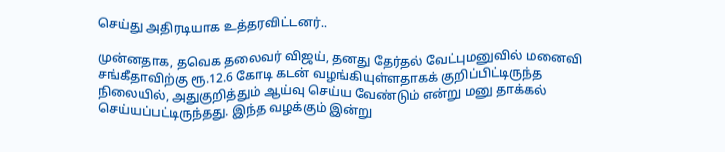செய்து அதிரடியாக உத்தரவிட்டனர்..

முன்னதாக, தவெக தலைவர் விஜய், தனது தேர்தல் வேட்புமனுவில் மனைவி சங்கீதாவிற்கு ரூ.12.6 கோடி கடன் வழங்கியுள்ளதாகக் குறிப்பிட்டிருந்த நிலையில், அதுகுறித்தும் ஆய்வு செய்ய வேண்டும் என்று மனு தாக்கல் செய்யப்பட்டிருந்தது. இந்த வழக்கும் இன்று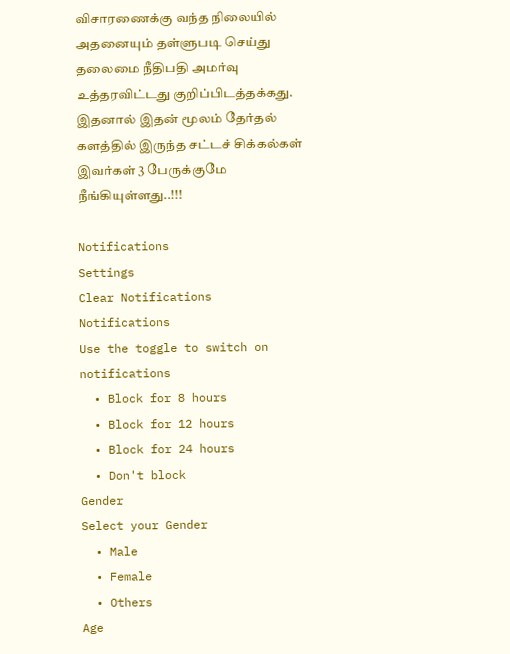விசாரணைக்கு வந்த நிலையில் அதனையும் தள்ளுபடி செய்து தலைமை நீதிபதி அமர்வு உத்தரவிட்டது குறிப்பிடத்தக்கது. இதனால் இதன் மூலம் தேர்தல் களத்தில் இருந்த சட்டச் சிக்கல்கள் இவர்கள் 3 பேருக்குமே நீங்கியுள்ளது..!!!

Notifications
Settings
Clear Notifications
Notifications
Use the toggle to switch on notifications
  • Block for 8 hours
  • Block for 12 hours
  • Block for 24 hours
  • Don't block
Gender
Select your Gender
  • Male
  • Female
  • Others
Age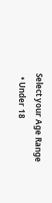Select your Age Range
  • Under 18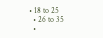• 18 to 25
  • 26 to 35
  •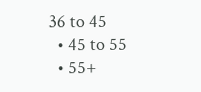36 to 45
  • 45 to 55
  • 55+